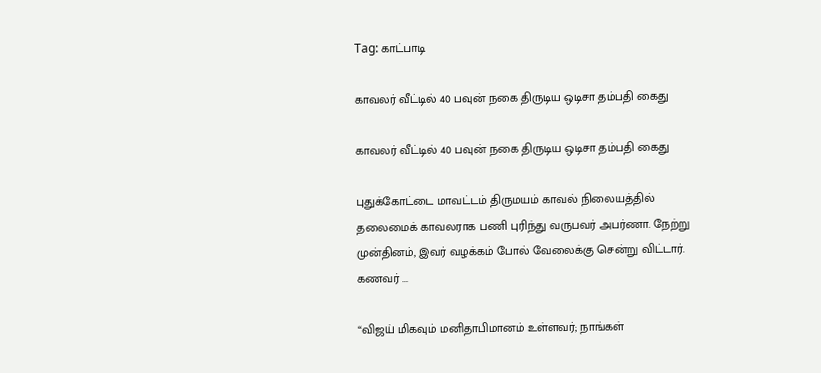Tag: காட்பாடி

காவலர் வீட்டில் 40 பவுன் நகை திருடிய ஒடிசா தம்பதி கைது

காவலர் வீட்டில் 40 பவுன் நகை திருடிய ஒடிசா தம்பதி கைது

புதுக்கோட்டை மாவட்டம் திருமயம் காவல் நிலையத்தில் தலைமைக் காவலராக பணி புரிந்து வருபவர் அபர்ணா. நேற்று முன்தினம், இவர் வழக்கம் போல் வேலைக்கு சென்று விட்டார். கணவர் ...

“விஜய் மிகவும் மனிதாபிமானம் உள்ளவர்; நாங்கள்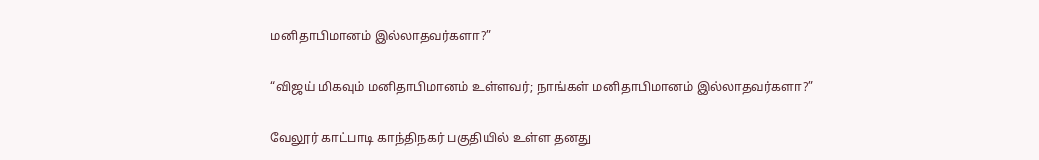மனிதாபிமானம் இல்லாதவர்களா?”

“விஜய் மிகவும் மனிதாபிமானம் உள்ளவர்; நாங்கள் மனிதாபிமானம் இல்லாதவர்களா?”

வேலூர் காட்பாடி காந்திநகர் பகுதியில் உள்ள தனது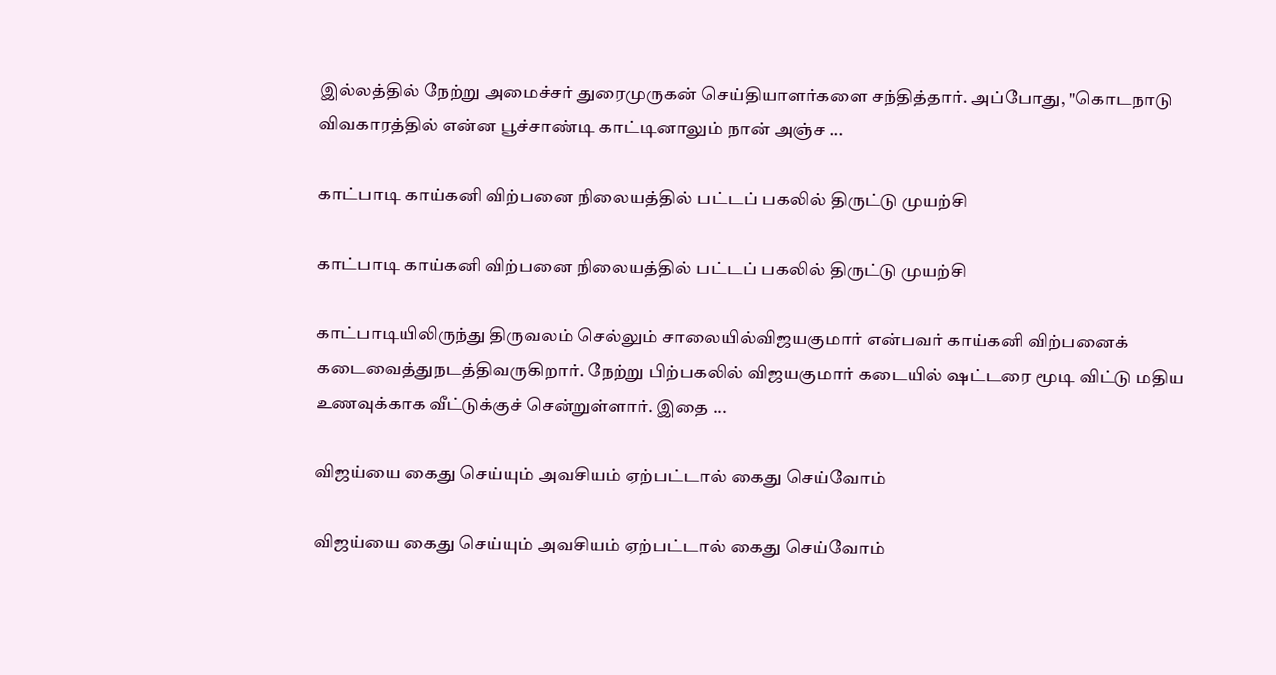இல்லத்தில் நேற்று அமைச்சர் துரைமுருகன் செய்தியாளர்களை சந்தித்தார். அப்போது, "கொடநாடு விவகாரத்தில் என்ன பூச்சாண்டி காட்டினாலும் நான் அஞ்ச ...

காட்பாடி காய்கனி விற்பனை நிலையத்தில் பட்டப் பகலில் திருட்டு முயற்சி

காட்பாடி காய்கனி விற்பனை நிலையத்தில் பட்டப் பகலில் திருட்டு முயற்சி

காட்பாடியிலிருந்து திருவலம் செல்லும் சாலையில்விஜயகுமார் என்பவர் காய்கனி விற்பனைக் கடைவைத்துநடத்திவருகிறார். நேற்று பிற்பகலில் விஜயகுமார் கடையில் ஷட்டரை மூடி விட்டு மதிய உணவுக்காக வீட்டுக்குச் சென்றுள்ளார். இதை ...

விஜய்யை கைது செய்யும் அவசியம் ஏற்பட்டால் கைது செய்வோம்

விஜய்யை கைது செய்யும் அவசியம் ஏற்பட்டால் கைது செய்வோம்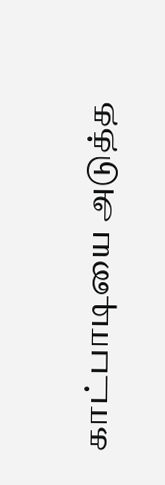காட்பாடியை அடுத்த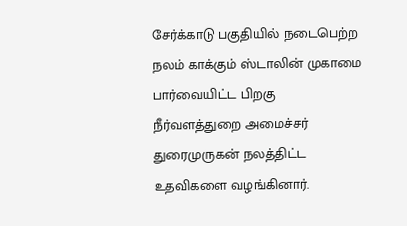சேர்க்காடு பகுதியில் நடைபெற்ற நலம் காக்கும் ஸ்டாலின் முகாமை பார்வையிட்ட பிறகு நீர்வளத்துறை அமைச்சர் துரைமுருகன் நலத்திட்ட உதவிகளை வழங்கினார்.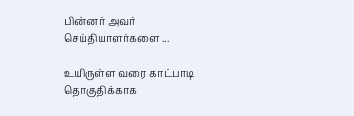பின்னர் அவர் செய்தியாளர்களை ...

உயிருள்ள வரை காட்பாடி தொகுதிக்காக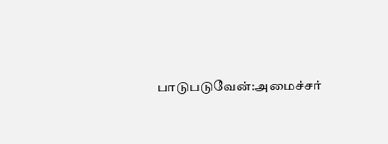பாடுபடுவேன்:அமைச்சர்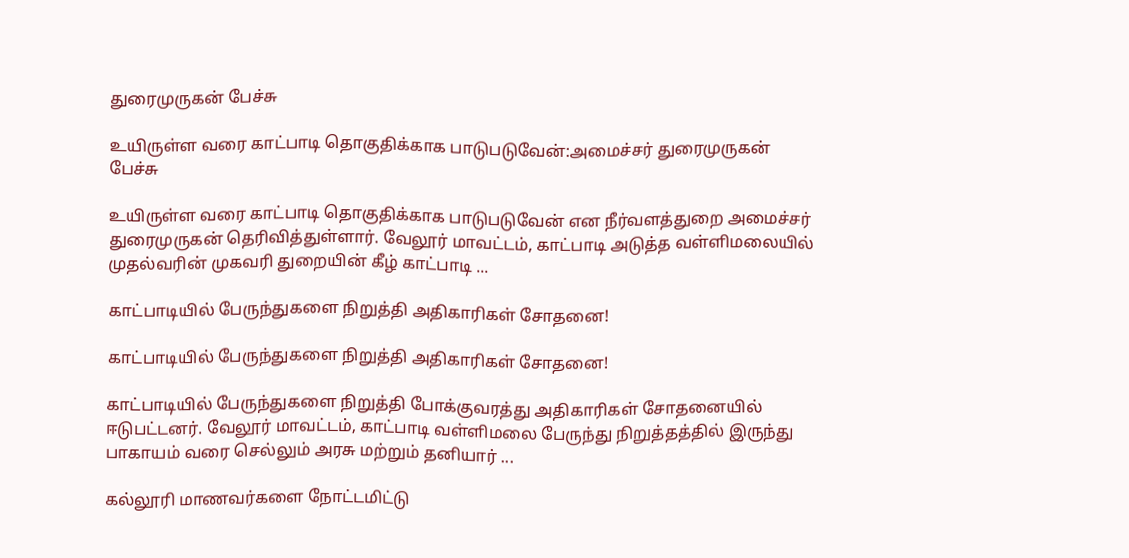துரைமுருகன் பேச்சு

உயிருள்ள வரை காட்பாடி தொகுதிக்காக பாடுபடுவேன்:அமைச்சர் துரைமுருகன் பேச்சு

உயிருள்ள வரை காட்பாடி தொகுதிக்காக பாடுபடுவேன் என நீர்வளத்துறை அமைச்சர் துரைமுருகன் தெரிவித்துள்ளார். வேலூர் மாவட்டம், காட்பாடி அடுத்த வள்ளிமலையில் முதல்வரின் முகவரி துறையின் கீழ் காட்பாடி ...

காட்பாடியில் பேருந்துகளை நிறுத்தி அதிகாரிகள் சோதனை!

காட்பாடியில் பேருந்துகளை நிறுத்தி அதிகாரிகள் சோதனை!

காட்பாடியில் பேருந்துகளை நிறுத்தி போக்குவரத்து அதிகாரிகள் சோதனையில் ஈடுபட்டனர். வேலூர் மாவட்டம், காட்பாடி வள்ளிமலை பேருந்து நிறுத்தத்தில் இருந்து பாகாயம் வரை செல்லும் அரசு மற்றும் தனியார் ...

கல்லூரி மாணவர்களை நோட்டமிட்டு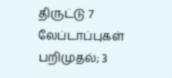திருட்டு 7 லேப்டாப்புகள் பறிமுதல்; 3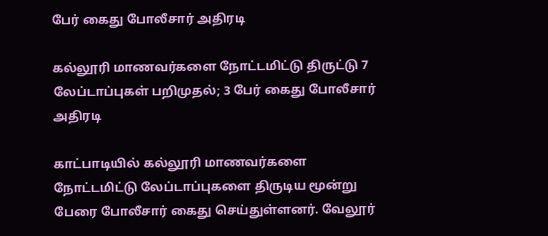பேர் கைது போலீசார் அதிரடி

கல்லூரி மாணவர்களை நோட்டமிட்டு திருட்டு 7 லேப்டாப்புகள் பறிமுதல்; 3 பேர் கைது போலீசார் அதிரடி

காட்பாடியில் கல்லூரி மாணவர்களை நோட்டமிட்டு லேப்டாப்புகளை திருடிய மூன்று பேரை போலீசார் கைது செய்துள்ளனர். வேலூர்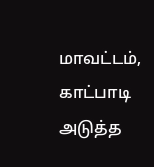மாவட்டம், காட்பாடி அடுத்த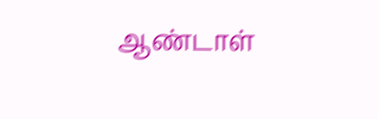ஆண்டாள்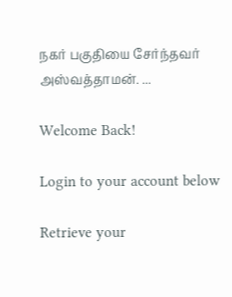நகர் பகுதியை சேர்ந்தவர் அஸ்வத்தாமன். ...

Welcome Back!

Login to your account below

Retrieve your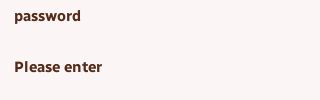password

Please enter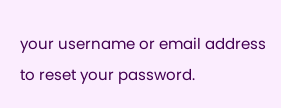your username or email address to reset your password.